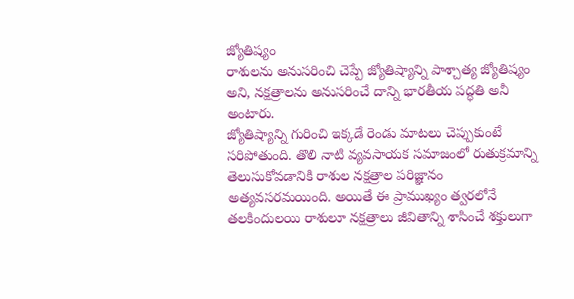జ్యోతిష్యం
రాశులను అనుసరించి చెప్పే జ్యోతిష్యాన్ని పాశ్చాత్య జ్యోతిష్యం అని, నక్షత్రాలను అనుసరించే దాన్ని భారతీయ పద్ధతి అనీ అంటారు.
జ్యోతిష్యాన్ని గురించి ఇక్కడే రెండు మాటలు చెప్పుకుంటే సరిపోతుంది. తొలి నాటి వ్యవసాయక సమాజంలో రుతుక్రమాన్ని తెలుసుకోవడానికి రాశుల నక్షత్రాల పరిజ్ఞానం అత్యవసరమయింది. అయితే ఈ ప్రాముఖ్యం త్వరలోనే తలకిందులయి రాశులూ నక్షత్రాలు జీవితాన్ని శాసించే శక్తులుగా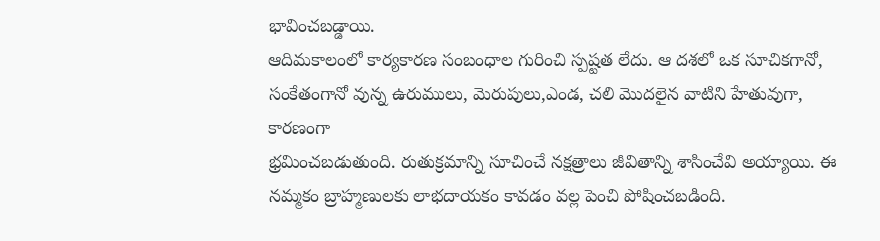భావించబడ్డాయి.
ఆదిమకాలంలో కార్యకారణ సంబంధాల గురించి స్పష్టత లేదు. ఆ దశలో ఒక సూచికగానో, సంకేతంగానో వున్న ఉరుములు, మెరుపులు,ఎండ, చలి మొదలైన వాటిని హేతువుగా, కారణంగా
భ్రమించబడుతుంది. రుతుక్రమాన్ని సూచించే నక్షత్రాలు జీవితాన్ని శాసించేవి అయ్యాయి. ఈ నమ్మకం బ్రాహ్మణులకు లాభదాయకం కావడం వల్ల పెంచి పోషించబడింది.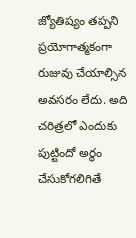జ్యోతిష్యం తప్పని ప్రయోగాత్మకంగా
రుజువు చేయాల్సిన అవసరం లేదు. అది చరిత్రలో ఎందుకు పుట్టిందో అర్థం చేసుకోగలిగితే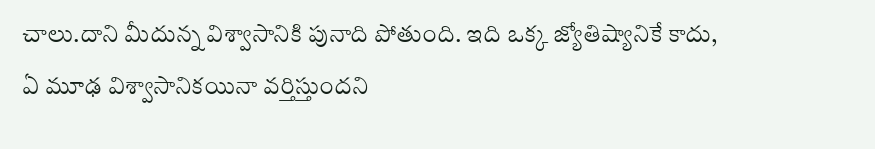చాలు.దాని మీదున్న విశ్వాసానికి పునాది పోతుంది. ఇది ఒక్క జ్యోతిష్యానికే కాదు,
ఏ మూఢ విశ్వాసానికయినా వర్తిస్తుందని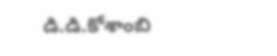డి.డి.కోశాంబి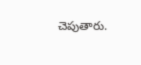చెపుతారు.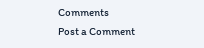Comments
Post a Comment